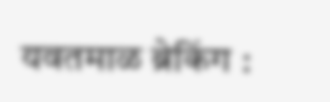यवतमाळ ब्रेकिंग :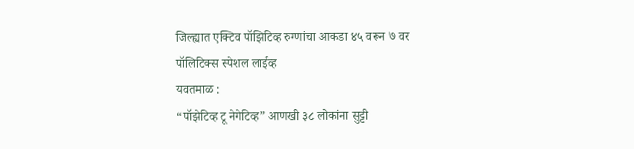जिल्ह्यात एक्टिव पॉझिटिव्ह रुग्णांचा आकडा ४५ वरून ७ वर
पॉलिटिक्स स्पेशल लाईव्ह
यवतमाळ :
“पॉझेटिव्ह टू नेगेटिव्ह” आणखी ३८ लोकांना सुट्टी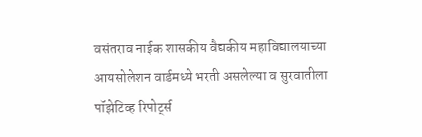वसंतराव नाईक शासकीय वैद्यकीय महाविद्यालयाच्या आयसोलेशन वार्डमध्ये भरती असलेल्या व सुरवातीला पॉझेटिव्ह रिपोर्ट्स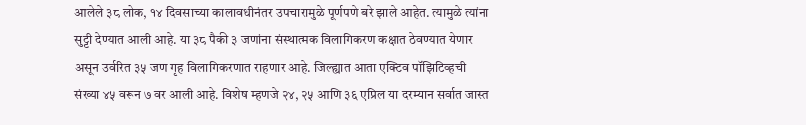आलेले ३८ लोक, १४ दिवसाच्या कालावधीनंतर उपचारामुळे पूर्णपणे बरे झाले आहेत. त्यामुळे त्यांना सुट्टी देण्यात आली आहे. या ३८ पैकी ३ जणांना संस्थात्मक विलागिकरण कक्षात ठेवण्यात येणार असून उर्वरित ३५ जण गृह विलागिकरणात राहणार आहे. जिल्ह्यात आता एक्टिव पॉझिटिव्हची संख्या ४५ वरून ७ वर आली आहे. विशेष म्हणजे २४, २५ आणि ३६ एप्रिल या दरम्यान सर्वात जास्त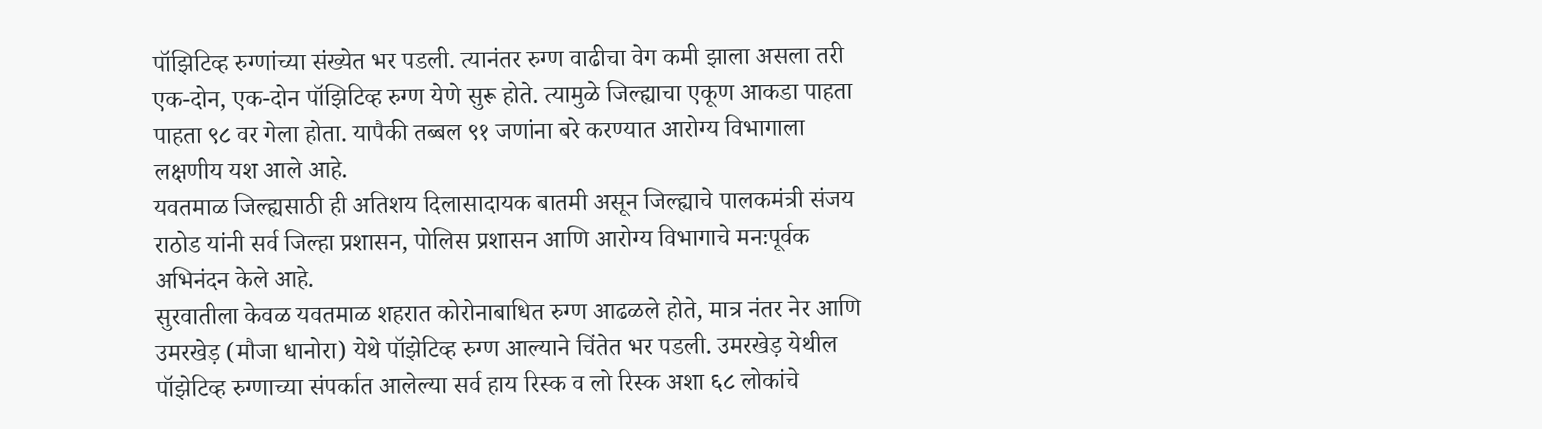पॉझिटिव्ह रुग्णांच्या संख्येत भर पडली. त्यानंतर रुग्ण वाढीचा वेग कमी झाला असला तरी एक-दोन, एक-दोन पॉझिटिव्ह रुग्ण येणे सुरू होते. त्यामुळे जिल्ह्याचा एकूण आकडा पाहता पाहता ९८ वर गेला होता. यापैकी तब्बल ९१ जणांना बरे करण्यात आरोग्य विभागाला लक्षणीय यश आले आहे.
यवतमाळ जिल्ह्यसाठी ही अतिशय दिलासादायक बातमी असून जिल्ह्याचे पालकमंत्री संजय राठोड यांनी सर्व जिल्हा प्रशासन, पोलिस प्रशासन आणि आरोग्य विभागाचे मनःपूर्वक अभिनंदन केले आहे.
सुरवातीला केवळ यवतमाळ शहरात कोरोनाबाधित रुग्ण आढळले होते, मात्र नंतर नेर आणि उमरखेड़ (मौजा धानोरा) येथे पॉझेटिव्ह रुग्ण आल्याने चिंतेत भर पडली. उमरखेड़ येथील पॉझेटिव्ह रुग्णाच्या संपर्कात आलेल्या सर्व हाय रिस्क व लो रिस्क अशा ६८ लोकांचे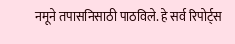नमूने तपासनिसाठी पाठविले. हे सर्व रिपोर्ट्स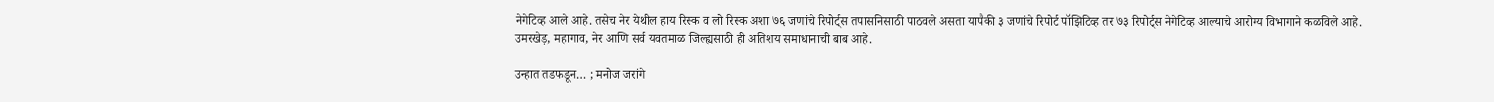नेगेटिव्ह आले आहे. तसेच नेर येथील हाय रिस्क व लो रिस्क अशा ७६ जणांचे रिपोर्ट्स तपासनिसाठी पाठवले असता यापैकी ३ जणांचे रिपोर्ट पॉझिटिव्ह तर ७३ रिपोर्ट्स नेगेटिव्ह आल्याचे आरोग्य विभागाने कळविले आहे.
उमरखेड़, महागाव, नेर आणि सर्व यवतमाळ जिल्ह्यसाठी ही अतिशय समाधानाची बाब आहे.

उन्हात तडफडून… ; मनोज जरांगे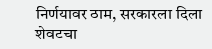निर्णयावर ठाम, सरकारला दिला शेवटचा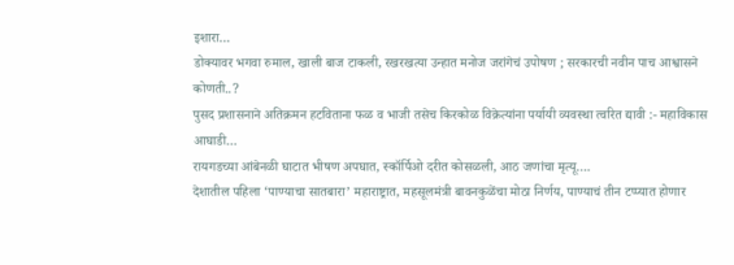इशारा…
डोक्यावर भगवा रुमाल, खाली बाज टाकली, रखरखत्या उन्हात मनोज जरांगेचं उपोषण ; सरकारची नवीन पाच आश्वासने कोणती..?
पुसद प्रशासनाने अतिक्रमन हटविताना फळ व भाजी तसेच किरकोळ विक्रेत्यांना पर्यायी व्यवस्था त्वरित द्यावी :- महाविकास आघाडी…
रायगडच्या आंबेनळी घाटात भीषण अपघात, स्कॉर्पिओ दरीत कोसळली, आठ जणांचा मृत्यू….
देशातील पहिला ‘पाण्याचा सातबारा’ महाराष्ट्रात, महसूलमंत्री बावनकुळेंचा मोठा निर्णय, पाण्याचं तीन टप्प्यात होणार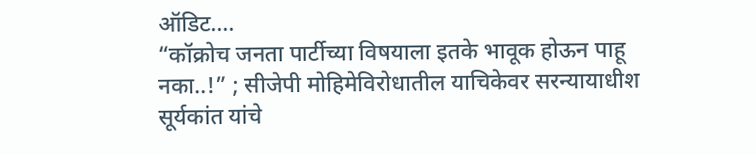ऑडिट….
“कॉक्रोच जनता पार्टीच्या विषयाला इतके भावूक होऊन पाहू नका..!” ; सीजेपी मोहिमेविरोधातील याचिकेवर सरन्यायाधीश सूर्यकांत यांचे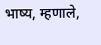भाष्य, म्हणाले,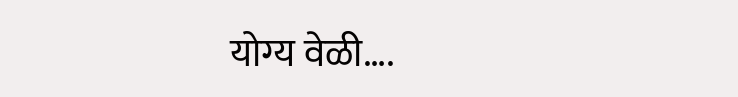योग्य वेळी….